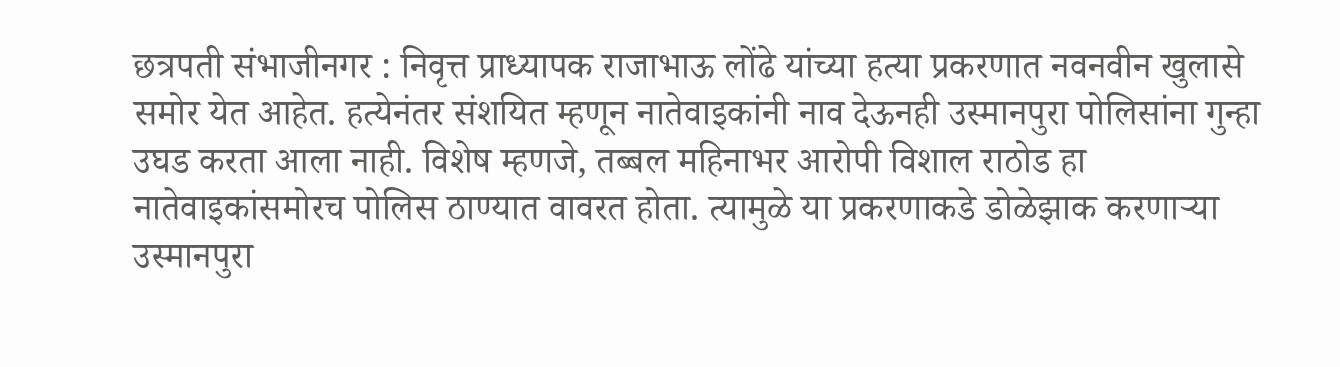छत्रपती संभाजीनगर : निवृत्त प्राध्यापक राजाभाऊ लोंढे यांच्या हत्या प्रकरणात नवनवीन खुलासे समोर येत आहेत. हत्येनंतर संशयित म्हणून नातेवाइकांनी नाव देऊनही उस्मानपुरा पोलिसांना गुन्हा उघड करता आला नाही. विशेष म्हणजे, तब्बल महिनाभर आरोपी विशाल राठोड हा नातेवाइकांसमोरच पोलिस ठाण्यात वावरत होता. त्यामुळे या प्रकरणाकडे डोळेझाक करणाऱ्या उस्मानपुरा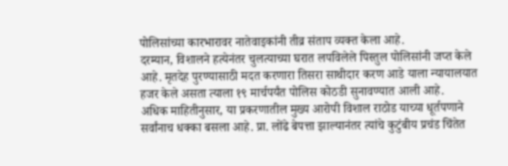पोलिसांच्या कारभारावर नातेवाइकांनी तीव्र संताप व्यक्त केला आहे.
दरम्यान, विशालने हत्येनंतर चुलत्याच्या घरात लपविलेले पिस्तुल पोलिसांनी जप्त केले आहे. मृतदेह पुरण्यासाठी मदत करणारा तिसरा साथीदार करण आडे याला न्यायालयात हजर केले असता त्याला १९ मार्चपर्यंत पोलिस कोठडी सुनावण्यात आली आहे.
अधिक माहितीनुसार, या प्रकरणातील मुख्य आरोपी विशाल राठोड याच्या धूर्तपणाने सर्वांनाच धक्का बसला आहे. प्रा. लोंढे बेपत्ता झाल्यानंतर त्यांचे कुटुंबीय प्रचंड चिंतेत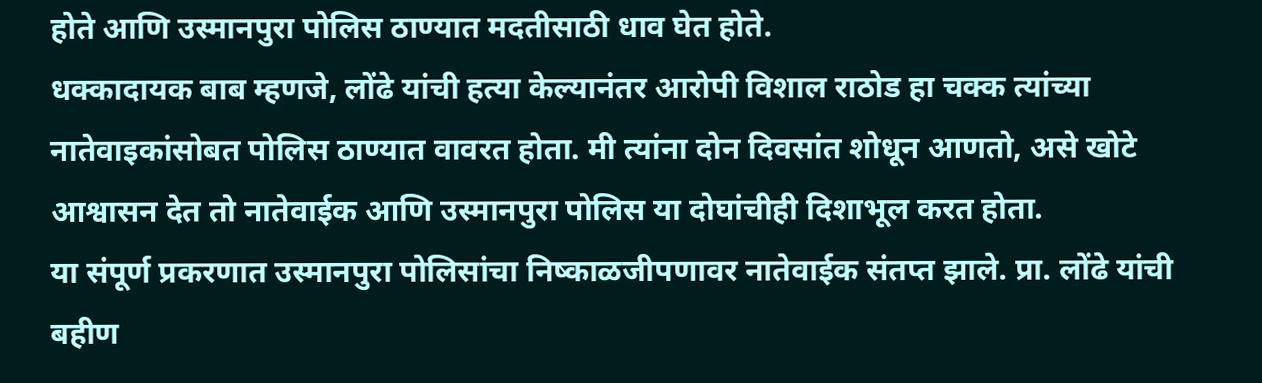होते आणि उस्मानपुरा पोलिस ठाण्यात मदतीसाठी धाव घेत होते.
धक्कादायक बाब म्हणजे, लोंढे यांची हत्या केल्यानंतर आरोपी विशाल राठोड हा चक्क त्यांच्या नातेवाइकांसोबत पोलिस ठाण्यात वावरत होता. मी त्यांना दोन दिवसांत शोधून आणतो, असे खोटे आश्वासन देत तो नातेवाईक आणि उस्मानपुरा पोलिस या दोघांचीही दिशाभूल करत होता.
या संपूर्ण प्रकरणात उस्मानपुरा पोलिसांचा निष्काळजीपणावर नातेवाईक संतप्त झाले. प्रा. लोंढे यांची बहीण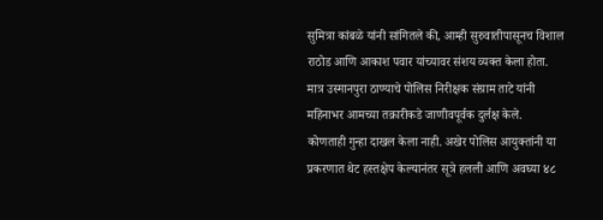सुमित्रा कांबळे यांनी सांगितले की, आम्ही सुरुवातीपासूनच विशाल राठोड आणि आकाश पवार यांच्यावर संशय व्यक्त केला होता. मात्र उस्मानपुरा ठाण्याचे पोलिस निरीक्षक संग्राम ताटे यांनी महिनाभर आमच्या तक्रारीकडे जाणीवपूर्वक दुर्लक्ष केले.
कोणताही गुन्हा दाखल केला नाही. अखेर पोलिस आयुक्तांनी या प्रकरणात थेट हस्तक्षेप केल्यानंतर सूत्रे हलली आणि अवघ्या ४८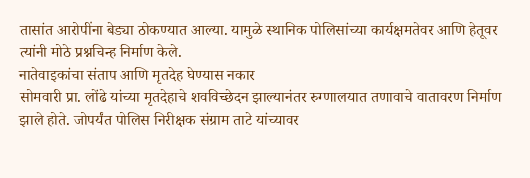तासांत आरोपींना बेड्या ठोकण्यात आल्या. यामुळे स्थानिक पोलिसांच्या कार्यक्षमतेवर आणि हेतूवर त्यांनी मोठे प्रश्नचिन्ह निर्माण केले.
नातेवाइकांचा संताप आणि मृतदेह घेण्यास नकार
सोमवारी प्रा. लोंढे यांच्या मृतदेहाचे शवविच्छेदन झाल्यानंतर रुग्णालयात तणावाचे वातावरण निर्माण झाले होते. जोपर्यंत पोलिस निरीक्षक संग्राम ताटे यांच्यावर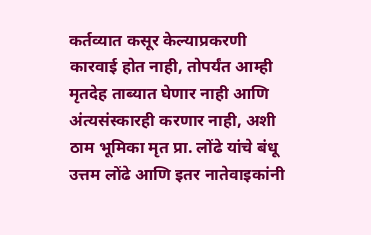कर्तव्यात कसूर केल्याप्रकरणी कारवाई होत नाही, तोपर्यंत आम्ही मृतदेह ताब्यात घेणार नाही आणि अंत्यसंस्कारही करणार नाही, अशी ठाम भूमिका मृत प्रा. लोंढे यांचे बंधू उत्तम लोंढे आणि इतर नातेवाइकांनी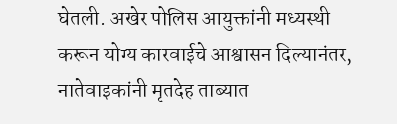घेतली. अखेर पोलिस आयुक्तांनी मध्यस्थी करून योग्य कारवाईचे आश्वासन दिल्यानंतर, नातेवाइकांनी मृतदेह ताब्यात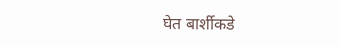घेत बार्शीकडे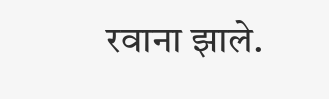रवाना झाले.